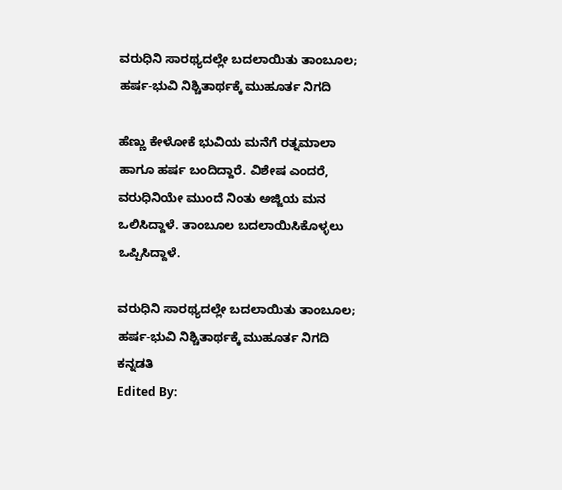ವರುಧಿನಿ ಸಾರಥ್ಯದಲ್ಲೇ ಬದಲಾಯಿತು ತಾಂಬೂಲ; ಹರ್ಷ-ಭುವಿ ನಿಶ್ಚಿತಾರ್ಥಕ್ಕೆ ಮುಹೂರ್ತ ನಿಗದಿ

ಹೆಣ್ಣು ಕೇಳೋಕೆ ಭುವಿಯ ಮನೆಗೆ ರತ್ನಮಾಲಾ ಹಾಗೂ ಹರ್ಷ ಬಂದಿದ್ದಾರೆ. ವಿಶೇಷ ಎಂದರೆ, ವರುಧಿನಿಯೇ ಮುಂದೆ ನಿಂತು ಅಜ್ಜಿಯ ಮನ ಒಲಿಸಿದ್ದಾಳೆ. ತಾಂಬೂಲ ಬದಲಾಯಿಸಿಕೊಳ್ಳಲು ಒಪ್ಪಿಸಿದ್ದಾಳೆ.

ವರುಧಿನಿ ಸಾರಥ್ಯದಲ್ಲೇ ಬದಲಾಯಿತು ತಾಂಬೂಲ; ಹರ್ಷ-ಭುವಿ ನಿಶ್ಚಿತಾರ್ಥಕ್ಕೆ ಮುಹೂರ್ತ ನಿಗದಿ
ಕನ್ನಡತಿ
Edited By: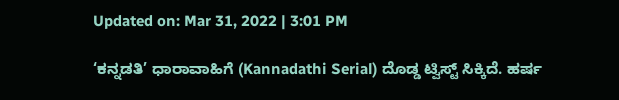Updated on: Mar 31, 2022 | 3:01 PM

‘ಕನ್ನಡತಿ’ ಧಾರಾವಾಹಿಗೆ (Kannadathi Serial) ದೊಡ್ಡ ಟ್ವಿಸ್ಟ್ ಸಿಕ್ಕಿದೆ. ಹರ್ಷ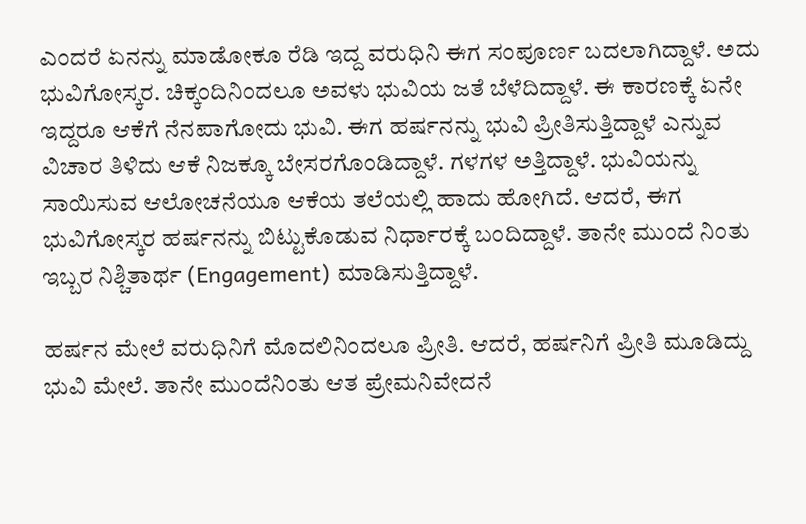ಎಂದರೆ ಏನನ್ನು ಮಾಡೋಕೂ ರೆಡಿ ಇದ್ದ ವರುಧಿನಿ ಈಗ ಸಂಪೂರ್ಣ ಬದಲಾಗಿದ್ದಾಳೆ. ಅದು ಭುವಿಗೋಸ್ಕರ. ಚಿಕ್ಕಂದಿನಿಂದಲೂ ಅವಳು ಭುವಿಯ ಜತೆ ಬೆಳೆದಿದ್ದಾಳೆ. ಈ ಕಾರಣಕ್ಕೆ ಏನೇ ಇದ್ದರೂ ಆಕೆಗೆ ನೆನಪಾಗೋದು ಭುವಿ. ಈಗ ಹರ್ಷನನ್ನು ಭುವಿ ಪ್ರೀತಿಸುತ್ತಿದ್ದಾಳೆ ಎನ್ನುವ ವಿಚಾರ ತಿಳಿದು ಆಕೆ ನಿಜಕ್ಕೂ ಬೇಸರಗೊಂಡಿದ್ದಾಳೆ. ಗಳಗಳ ಅತ್ತಿದ್ದಾಳೆ. ಭುವಿಯನ್ನು ಸಾಯಿಸುವ ಆಲೋಚನೆಯೂ ಆಕೆಯ ತಲೆಯಲ್ಲಿ ಹಾದು ಹೋಗಿದೆ. ಆದರೆ, ಈಗ ಭುವಿಗೋಸ್ಕರ ಹರ್ಷನನ್ನು ಬಿಟ್ಟುಕೊಡುವ ನಿರ್ಧಾರಕ್ಕೆ ಬಂದಿದ್ದಾಳೆ. ತಾನೇ ಮುಂದೆ ನಿಂತು ಇಬ್ಬರ ನಿಶ್ಚಿತಾರ್ಥ (Engagement) ಮಾಡಿಸುತ್ತಿದ್ದಾಳೆ.

ಹರ್ಷನ ಮೇಲೆ ವರುಧಿನಿಗೆ ಮೊದಲಿನಿಂದಲೂ ಪ್ರೀತಿ. ಆದರೆ, ಹರ್ಷನಿಗೆ ಪ್ರೀತಿ ಮೂಡಿದ್ದು ಭುವಿ ಮೇಲೆ. ತಾನೇ ಮುಂದೆನಿಂತು ಆತ ಪ್ರೇಮನಿವೇದನೆ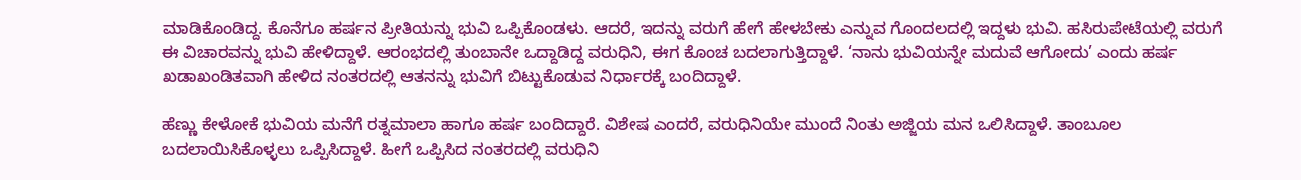ಮಾಡಿಕೊಂಡಿದ್ದ. ಕೊನೆಗೂ ಹರ್ಷನ ಪ್ರೀತಿಯನ್ನು ಭುವಿ ಒಪ್ಪಿಕೊಂಡಳು. ಆದರೆ, ಇದನ್ನು ವರುಗೆ ಹೇಗೆ ಹೇಳಬೇಕು ಎನ್ನುವ ಗೊಂದಲದಲ್ಲಿ ಇದ್ದಳು ಭುವಿ. ಹಸಿರುಪೇಟೆಯಲ್ಲಿ ವರುಗೆ ಈ ವಿಚಾರವನ್ನು ಭುವಿ ಹೇಳಿದ್ದಾಳೆ. ಆರಂಭದಲ್ಲಿ ತುಂಬಾನೇ ಒದ್ದಾಡಿದ್ದ ವರುಧಿನಿ, ಈಗ ಕೊಂಚ ಬದಲಾಗುತ್ತಿದ್ದಾಳೆ. ‘ನಾನು ಭುವಿಯನ್ನೇ ಮದುವೆ ಆಗೋದು’ ಎಂದು ಹರ್ಷ ಖಡಾಖಂಡಿತವಾಗಿ ಹೇಳಿದ ನಂತರದಲ್ಲಿ ಆತನನ್ನು ಭುವಿಗೆ ಬಿಟ್ಟುಕೊಡುವ ನಿರ್ಧಾರಕ್ಕೆ ಬಂದಿದ್ದಾಳೆ.

ಹೆಣ್ಣು ಕೇಳೋಕೆ ಭುವಿಯ ಮನೆಗೆ ರತ್ನಮಾಲಾ ಹಾಗೂ ಹರ್ಷ ಬಂದಿದ್ದಾರೆ. ವಿಶೇಷ ಎಂದರೆ, ವರುಧಿನಿಯೇ ಮುಂದೆ ನಿಂತು ಅಜ್ಜಿಯ ಮನ ಒಲಿಸಿದ್ದಾಳೆ. ತಾಂಬೂಲ ಬದಲಾಯಿಸಿಕೊಳ್ಳಲು ಒಪ್ಪಿಸಿದ್ದಾಳೆ. ಹೀಗೆ ಒಪ್ಪಿಸಿದ ನಂತರದಲ್ಲಿ ವರುಧಿನಿ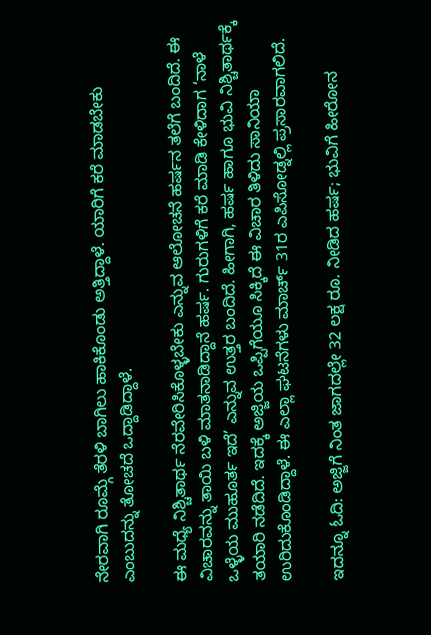ನೇರವಾಗಿ ರೂಮ್ಗೆ ತೆರಳಿ ಬಾಗಿಲು ಹಾಕಿಕೊಂಡು ಅತ್ತಿದ್ದಾಳೆ. ಯಾರಿಗೆ ಕರೆ ಮಾಡಬೇಕು ಎಂಬುದನ್ನು ತೋಚದೆ ಒದ್ದಾಡಿದ್ದಾಳೆ.

ಈ ಮಧ್ಯೆ ನಿಶ್ಚಿತಾರ್ಥ ನೆರವೇರಿಸಿಕೊಳ್ಳಬೇಕು ಎನ್ನುವ ಆಲೋಚನೆ ಹರ್ಷನ ತಲೆಗೆ ಬಂದಿದೆ. ಈ ವಿಚಾರವನ್ನು ತಾಯಿ ಬಳಿ ಮಾತನಾಡಿದ್ದಾನೆ ಹರ್ಷ. ಗುರುಗಳಿಗೆ ಕರೆ ಮಾಡಿ ಕೇಳಿದಾಗ ‘ನಾಳೆ ಒಳ್ಳೆಯ ಮುಹೂರ್ತ ಇದೆ’ ಎನ್ನುವ ಉತ್ತರ ಬಂದಿದೆ. ಹೀಗಾಗಿ, ಹರ್ಷ ಹಾಗೂ ಭುವಿ ನಿಶ್ಚಿತಾರ್ಥಕ್ಕೆ ತಯಾರಿ ನಡೆದಿದೆ. ಇದಕ್ಕೆ ಅಜ್ಜಿಯ ಒಪ್ಪಿಗೆಯೂ ಸಿಕ್ಕಿದೆ ಈ ವಿಚಾರ ತಿಳಿದು ಸಾನಿಯಾ ಉರಿದುಕೊಂಡಿದ್ದಾಳೆ. ಈ ಎಲ್ಲಾ ಘಟನೆಗಳು ಮಾರ್ಚ್ 31ರ ಎಪಿಸೋಡ್ನಲ್ಲಿ ಪ್ರಸಾರವಾಗಲಿದೆ.

ಇದನ್ನೂ ಓದಿ: ಅಜ್ಜಿಗೆ ನಿಂತ ಜಾಗದಲ್ಲೇ 32 ಲಕ್ಷ ರೂ. ನೀಡಿದ ಹರ್ಷ; ಭುವಿಗೆ ಹೀರೋನ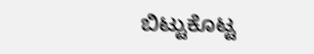ಬಿಟ್ಟುಕೊಟ್ಟ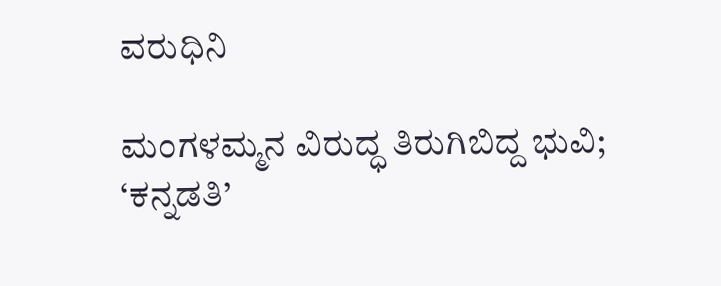ವರುಧಿನಿ

ಮಂಗಳಮ್ಮನ ವಿರುದ್ಧ ತಿರುಗಿಬಿದ್ದ ಭುವಿ; ‘ಕನ್ನಡತಿ’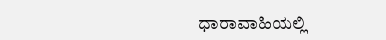ಧಾರಾವಾಹಿಯಲ್ಲಿ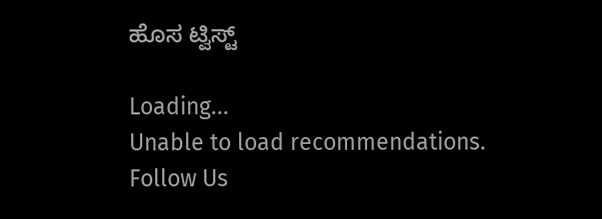ಹೊಸ ಟ್ವಿಸ್ಟ್

Loading...
Unable to load recommendations.
Follow Us